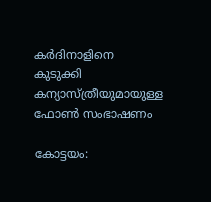കർദിനാളിനെ കുടുക്കി കന്യാസ്ത്രീയുമായുള്ള ഫോൺ സംഭാഷണം

കോട്ടയം: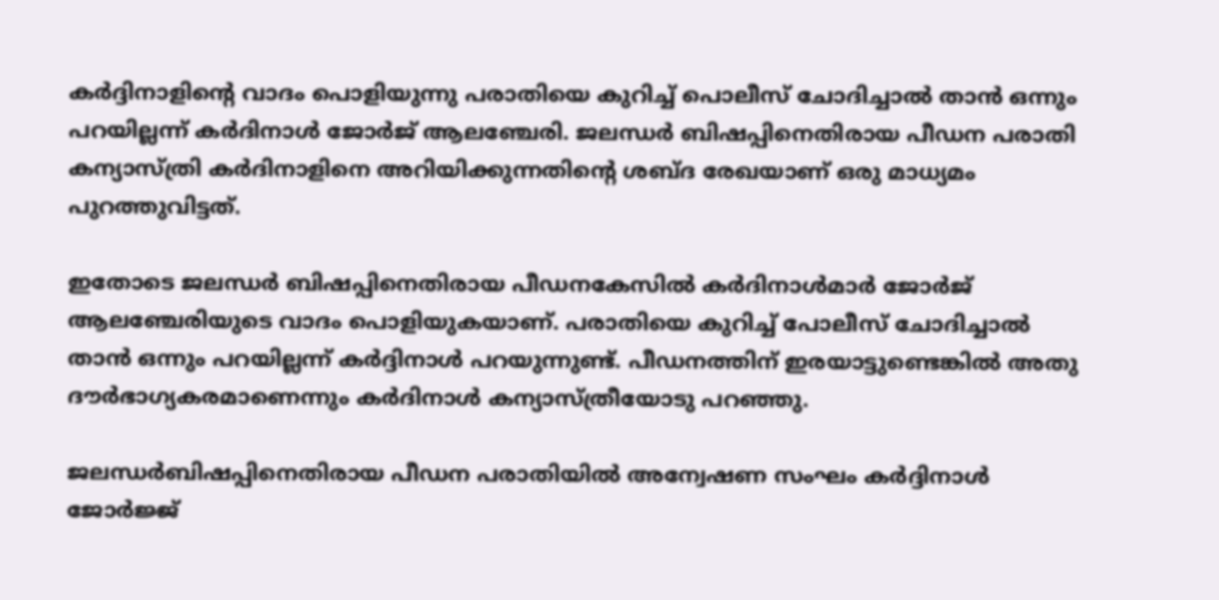കര്‍ദ്ദിനാളിന്‍റെ വാദം പൊളിയുന്നു പരാതിയെ കുറിച്ച് പൊലീസ് ചോദിച്ചാൽ താൻ ഒന്നും പറയില്ലന്ന് കർദിനാൾ ജോർജ് ആലഞ്ചേരി. ജലന്ധർ ബിഷപ്പിനെതിരായ പീഡന പരാതി കന്യാസ്ത്രി കർദിനാളിനെ അറിയിക്കുന്നതിന്റെ ശബ്ദ രേഖയാണ് ഒരു മാധ്യമം പുറത്തുവിട്ടത്.

ഇതോടെ ജലന്ധർ ബിഷപ്പിനെതിരായ പീഡനകേസിൽ കർദിനാൾമാർ ജോർജ് ആലഞ്ചേരിയുടെ വാദം പൊളിയുകയാണ്. പരാതിയെ കുറിച്ച് പോലീസ് ചോദിച്ചാൽ താൻ ഒന്നും പറയില്ലന്ന് കർദ്ദിനാൾ പറയുന്നുണ്ട്. പീഡനത്തിന് ഇരയാട്ടുണ്ടെങ്കിൽ അതു ദൗർഭാഗ്യകരമാണെന്നും കർദിനാൾ കന്യാസ്ത്രീയോടു പറഞ്ഞു.

ജലന്ധര്‍ബിഷപ്പിനെതിരായ പീഡന പരാതിയില്‍ അന്വേഷണ സംഘം കര്‍ദ്ദിനാള്‍ ജോര്‍ജ്ജ്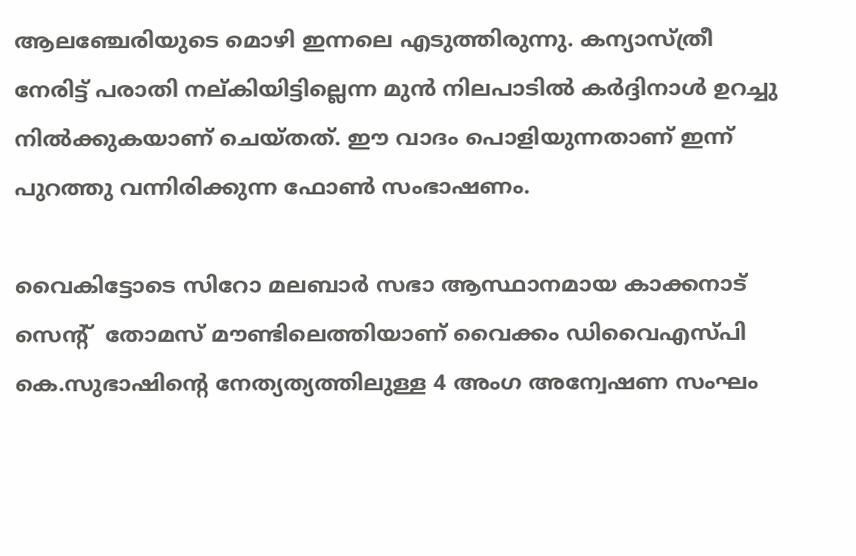ആലഞ്ചേരിയുടെ മൊഴി ഇന്നലെ എടുത്തിരുന്നു. കന്യാസ്ത്രീ നേരിട്ട് പരാതി നല്കിയിട്ടില്ലെന്ന മുന്‍ നിലപാടില്‍ കര്‍ദ്ദിനാള്‍ ഉറച്ചു നിൽക്കുകയാണ് ചെയ്തത്. ഈ വാദം പൊളിയുന്നതാണ് ഇന്ന് പുറത്തു വന്നിരിക്കുന്ന ഫോൺ സംഭാഷണം.

വൈകിട്ടോടെ സിറോ മലബാര്‍ സഭാ ആസ്ഥാനമായ കാക്കനാട് സെന്‍റ്  തോമസ് മൗണ്ടിലെത്തിയാണ് വൈക്കം ഡിവൈഎസ്പി കെ.സുഭാഷിന്‍റെ നേത്യത്യത്തിലുള്ള 4 അംഗ അന്വേഷണ സംഘം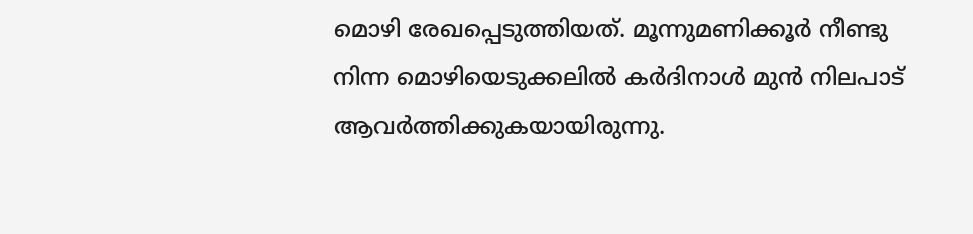മൊഴി രേഖപ്പെടുത്തിയത്. മൂന്നുമണിക്കൂര്‍ നീണ്ടു നിന്ന മൊഴിയെടുക്കലില്‍ കര്‍ദിനാള്‍ മുന്‍ നിലപാട് ആവർത്തിക്കുകയായിരുന്നു.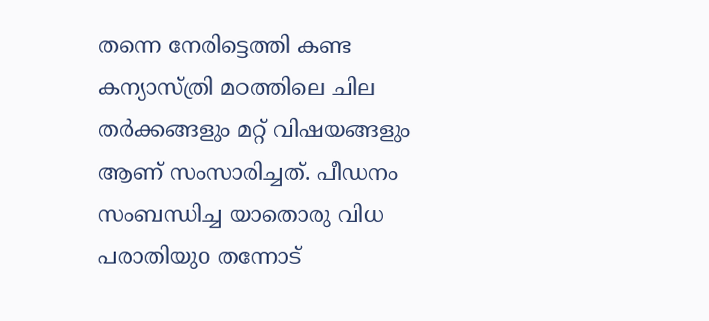തന്നെ നേരിട്ടെത്തി കണ്ട കന്യാസ്ത്രി മഠത്തിലെ ചില തര്‍ക്കങ്ങളും മറ്റ് വിഷയങ്ങളും ആണ് സംസാരിച്ചത്. പീഡനം സംബന്ധിച്ച യാതൊരു വിധ പരാതിയുo തന്നോട്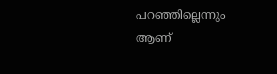പറഞ്ഞില്ലെന്നും ആണ്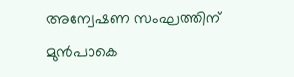അന്വേഷണ സംഘത്തിന് മുന്‍പാകെ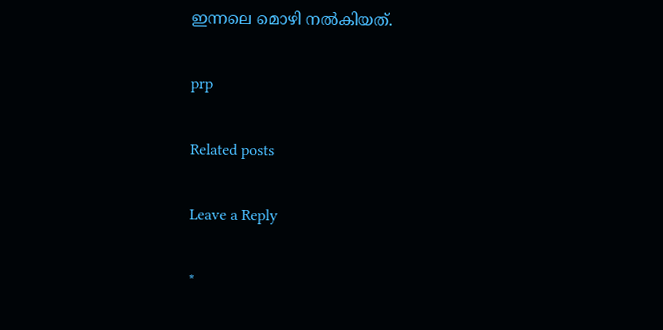ഇന്നലെ മൊഴി നൽകിയത്.

prp

Related posts

Leave a Reply

*